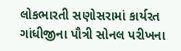લોકભારતી સણોસરામાં કાર્યરત ગાંધીજીના પૌત્રી સોનલ પરીખના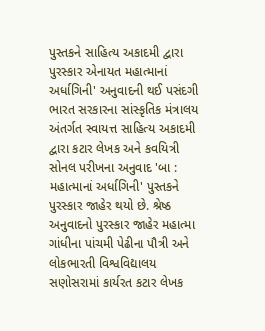પુસ્તકને સાહિત્ય અકાદમી દ્વારા પુરસ્કાર એનાયત મહાત્માનાં અર્ધાગિની' અનુવાદની થઈ પસંદગી ભારત સરકારના સાંસ્કૃતિક મંત્રાલય અંતર્ગત સ્વાયત્ત સાહિત્ય અકાદમી દ્વારા કટાર લેખક અને કવયિત્રી સોનલ પરીખના અનુવાદ 'બા : મહાત્માનાં અર્ધાગિની' પુસ્તકને પુરસ્કાર જાહેર થયો છે. શ્રેષ્ઠ અનુવાદનો પુરસ્કાર જાહેર મહાત્મા ગાંધીના પાંચમી પેઢીના પૌત્રી અને લોકભારતી વિશ્વવિદ્યાલય સણોસરામાં કાર્યરત કટાર લેખક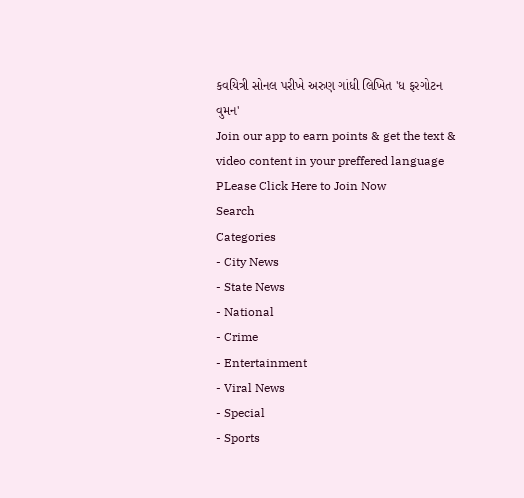કવયિત્રી સોનલ પરીખે અરુણ ગાંધી લિખિત 'ધ ફરગોટન વુમન'
Join our app to earn points & get the text & video content in your preffered language
PLease Click Here to Join Now
Search
Categories
- City News
- State News
- National
- Crime
- Entertainment
- Viral News
- Special
- Sports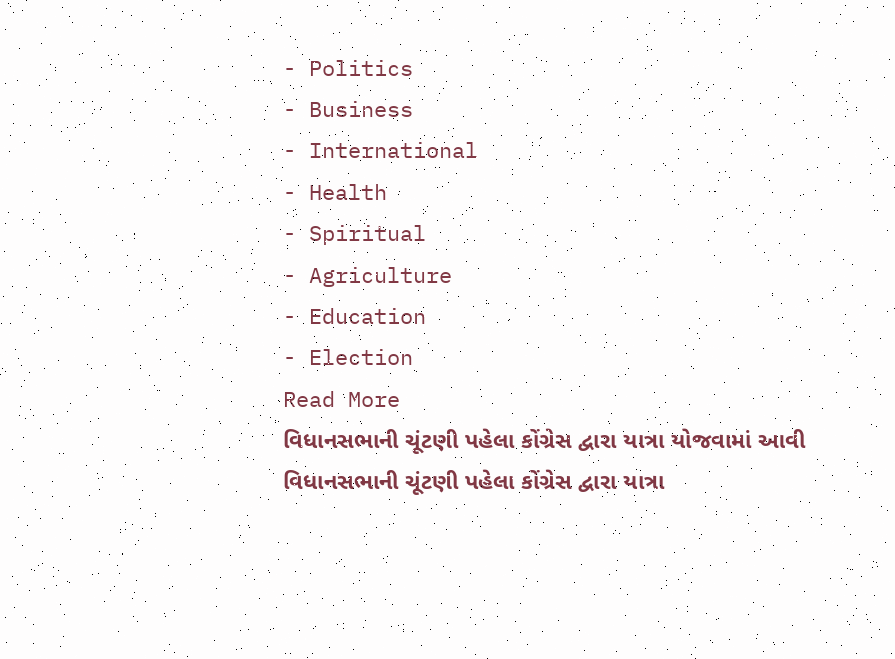- Politics
- Business
- International
- Health
- Spiritual
- Agriculture
- Education
- Election
Read More
વિધાનસભાની ચૂંટણી પહેલા કોંગ્રેસ દ્વારા યાત્રા યોજવામાં આવી
વિધાનસભાની ચૂંટણી પહેલા કોંગ્રેસ દ્વારા યાત્રા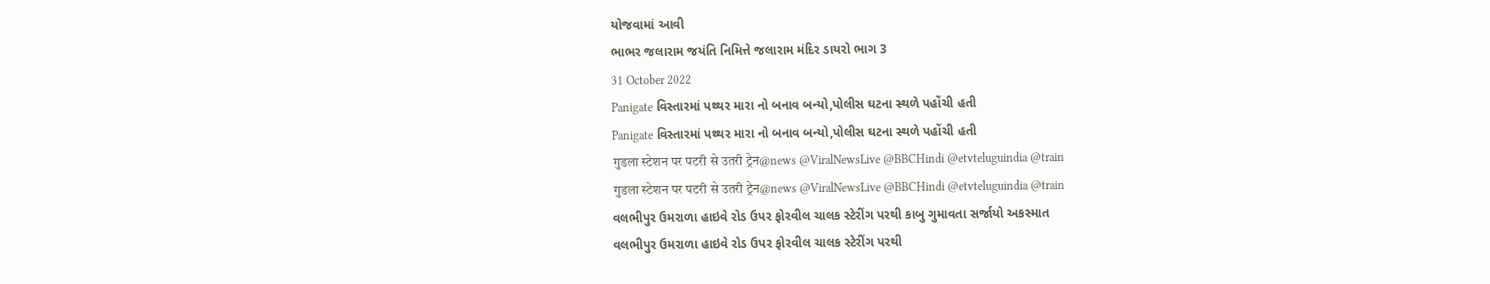યોજવામાં આવી
ભાભર જલારામ જયંતિ નિમિત્તે જલારામ મંદિર ડાયરો ભાગ 3
31 October 2022
Panigate વિસ્તારમાં પથ્થર મારા નો બનાવ બન્યો,પોલીસ ઘટના સ્થળે પહોંચી હતી
Panigate વિસ્તારમાં પથ્થર મારા નો બનાવ બન્યો,પોલીસ ઘટના સ્થળે પહોંચી હતી
गुडला स्टेशन पर पटरी से उतरी ट्रेन@news @ViralNewsLive @BBCHindi @etvteluguindia @train
गुडला स्टेशन पर पटरी से उतरी ट्रेन@news @ViralNewsLive @BBCHindi @etvteluguindia @train
વલભીપુર ઉમરાળા હાઇવે રોડ ઉપર ફોરવીલ ચાલક સ્ટેરીંગ પરથી કાબુ ગુમાવતા સર્જાયો અકસ્માત
વલભીપુર ઉમરાળા હાઇવે રોડ ઉપર ફોરવીલ ચાલક સ્ટેરીંગ પરથી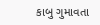કાબુ ગુમાવતા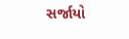સર્જાયો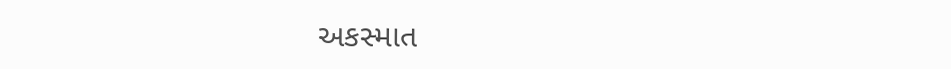અકસ્માત